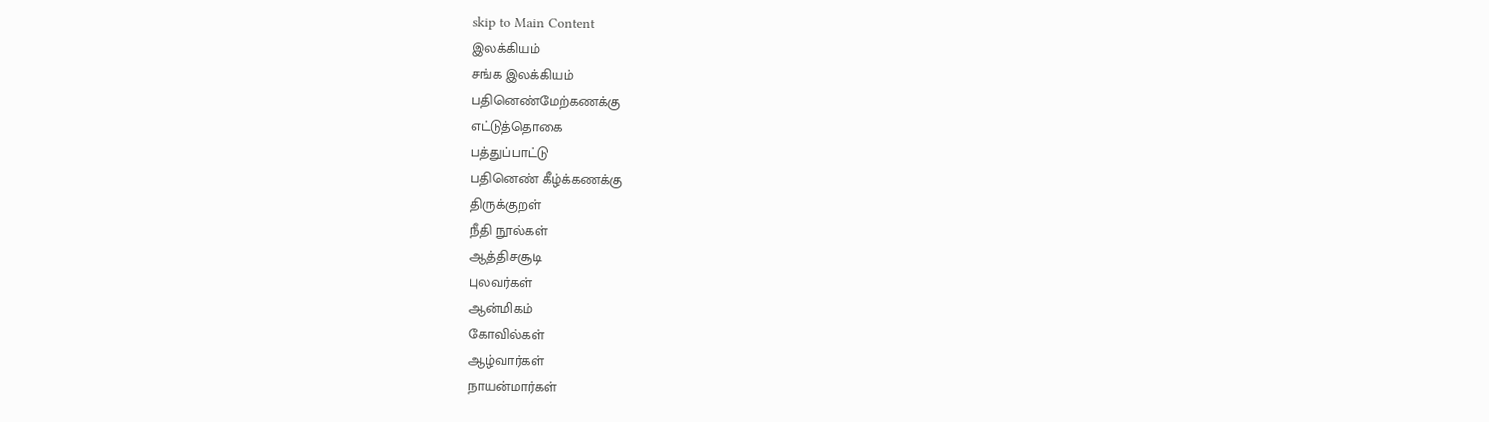skip to Main Content
இலக்கியம்
சங்க இலக்கியம்
பதினெண்மேற்கணக்கு
எட்டுத்தொகை
பத்துப்பாட்டு
பதினெண் கீழ்க்கணக்கு
திருக்குறள்
நீதி நூல்கள்
ஆத்திசசூடி
புலவர்கள்
ஆன்மிகம்
கோவில்கள்
ஆழ்வார்கள்
நாயன்மார்கள்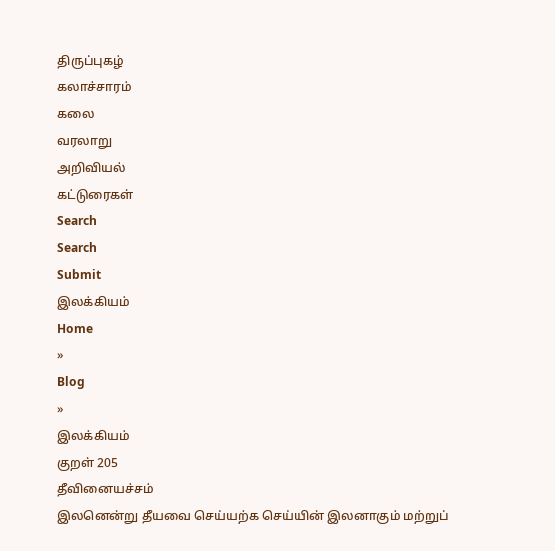திருப்புகழ்
கலாச்சாரம்
கலை
வரலாறு
அறிவியல்
கட்டுரைகள்
Search
Search
Submit
இலக்கியம்
Home
»
Blog
»
இலக்கியம்
குறள் 205
தீவினையச்சம்
இலனென்று தீயவை செய்யற்க செய்யின் இலனாகும் மற்றுப்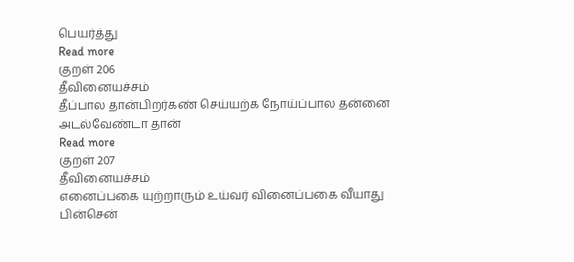பெயர்த்து
Read more
குறள் 206
தீவினையச்சம்
தீப்பால தான்பிறர்கண் செய்யற்க நோய்ப்பால தன்னை அடல்வேண்டா தான்
Read more
குறள் 207
தீவினையச்சம்
எனைப்பகை யுற்றாரும் உய்வர் வினைப்பகை வீயாது பின்சென்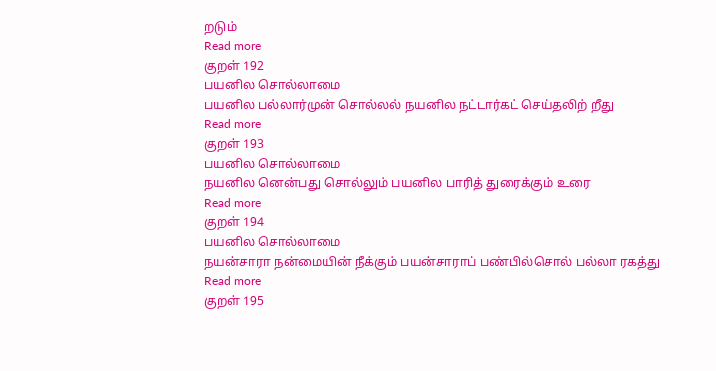றடும்
Read more
குறள் 192
பயனில சொல்லாமை
பயனில பல்லார்முன் சொல்லல் நயனில நட்டார்கட் செய்தலிற் றீது
Read more
குறள் 193
பயனில சொல்லாமை
நயனில னென்பது சொல்லும் பயனில பாரித் துரைக்கும் உரை
Read more
குறள் 194
பயனில சொல்லாமை
நயன்சாரா நன்மையின் நீக்கும் பயன்சாராப் பண்பில்சொல் பல்லா ரகத்து
Read more
குறள் 195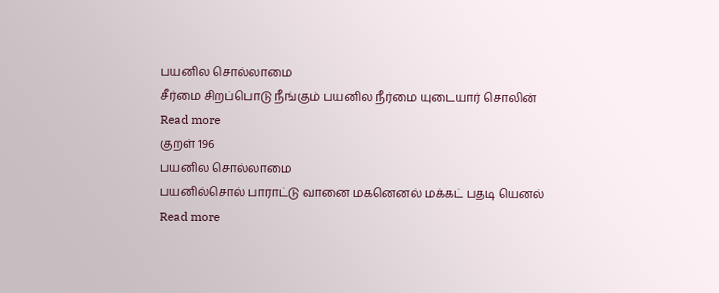பயனில சொல்லாமை
சீர்மை சிறப்பொடு நீங்கும் பயனில நீர்மை யுடையார் சொலின்
Read more
குறள் 196
பயனில சொல்லாமை
பயனில்சொல் பாராட்டு வானை மகனெனல் மக்கட் பதடி யெனல்
Read more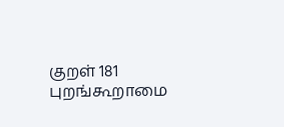குறள் 181
புறங்கூறாமை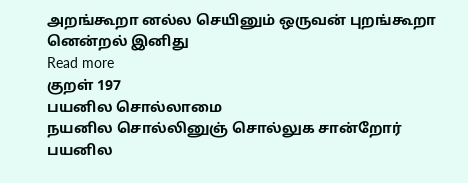அறங்கூறா னல்ல செயினும் ஒருவன் புறங்கூறா னென்றல் இனிது
Read more
குறள் 197
பயனில சொல்லாமை
நயனில சொல்லினுஞ் சொல்லுக சான்றோர் பயனில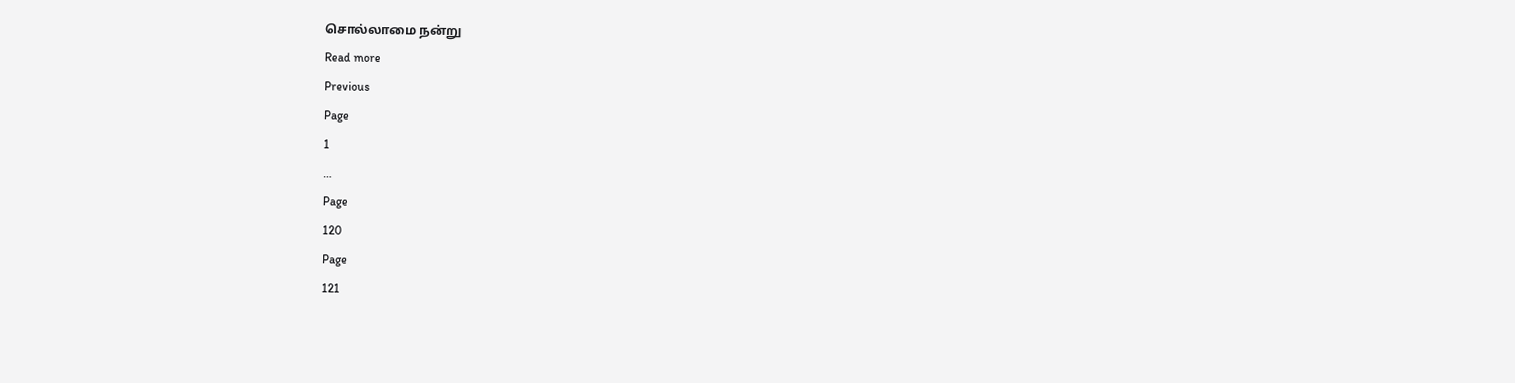சொல்லாமை நன்று
Read more
Previous
Page
1
…
Page
120
Page
121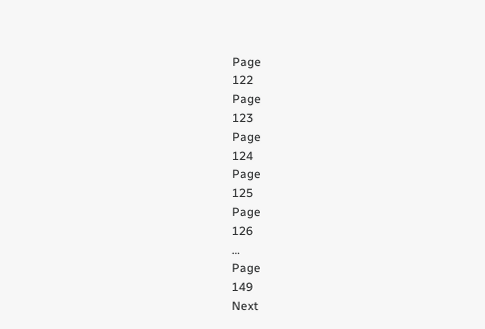Page
122
Page
123
Page
124
Page
125
Page
126
…
Page
149
Next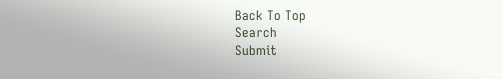Back To Top
Search
Submit